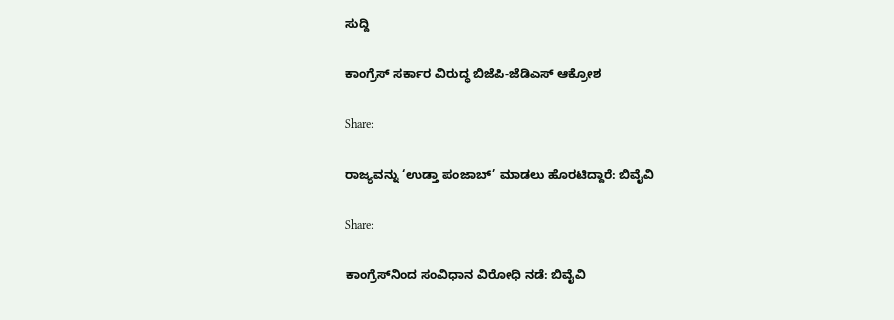ಸುದ್ದಿ

ಕಾಂಗ್ರೆಸ್‌ ಸರ್ಕಾರ ವಿರುದ್ಧ ಬಿಜೆಪಿ-ಜೆಡಿಎಸ್ ಆಕ್ರೋಶ

Share:

ರಾಜ್ಯವನ್ನು ‘ಉಡ್ತಾ ಪಂಜಾಬ್’ ಮಾಡಲು ಹೊರಟಿದ್ದಾರೆ: ಬಿವೈವಿ

Share:

ಕಾಂಗ್ರೆಸ್‌ನಿಂದ ಸಂವಿಧಾನ ವಿರೋಧಿ ನಡೆ: ಬಿವೈವಿ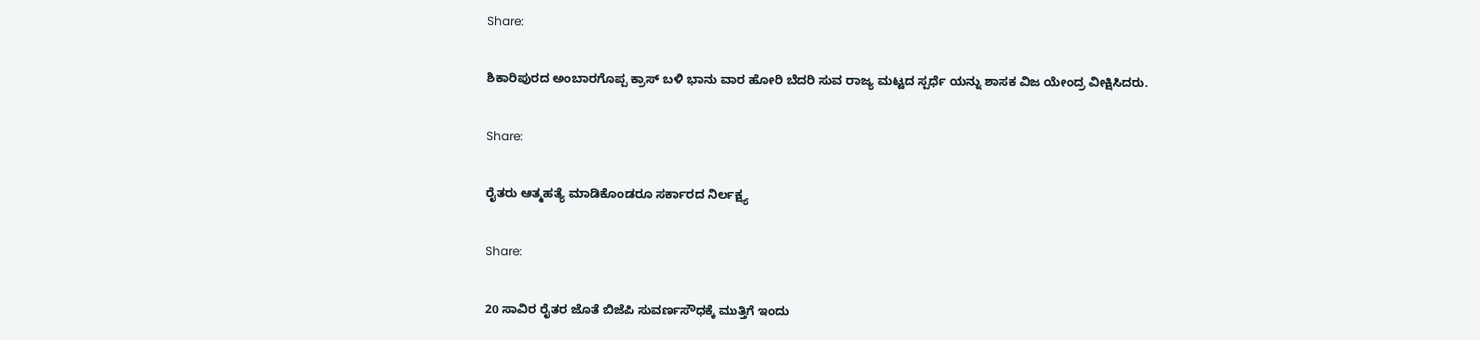Share:

ಶಿಕಾರಿಪುರದ ಅಂಬಾರಗೊಪ್ಪ ಕ್ರಾಸ್ ಬಳಿ ಭಾನು ವಾರ ಹೋರಿ ಬೆದರಿ ಸುವ ರಾಜ್ಯ ಮಟ್ಟದ ಸ್ಪರ್ಧೆ ಯನ್ನು ಶಾಸಕ ವಿಜ ಯೇಂದ್ರ ವೀಕ್ಷಿಸಿದರು.

Share:

ರೈತರು ಆತ್ಮಹತ್ಯೆ ಮಾಡಿಕೊಂಡರೂ ಸರ್ಕಾರದ ನಿರ್ಲಕ್ಷ್ಯ

Share:

20 ಸಾವಿರ ರೈತರ ಜೊತೆ ಬಿಜೆಪಿ ಸುವರ್ಣಸೌಧಕ್ಕೆ ಮುತ್ತಿಗೆ ಇಂದು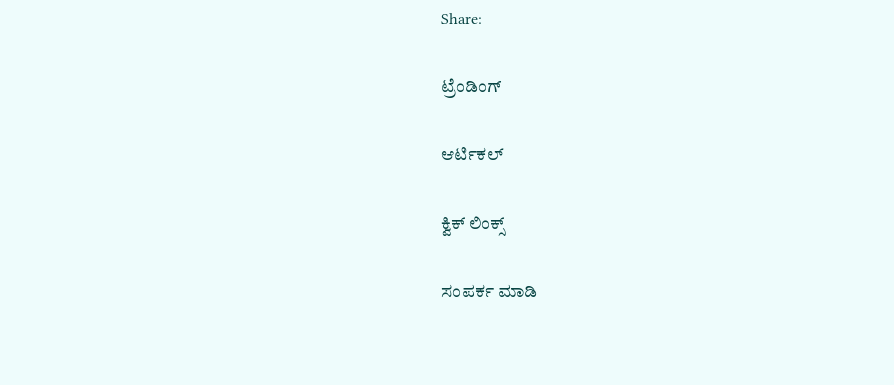Share:

ಟ್ರೆಂಡಿಂಗ್

ಆರ್ಟಿಕಲ್

ಕ್ವಿಕ್ ಲಿಂಕ್ಸ್

ಸಂಪರ್ಕ ಮಾಡಿ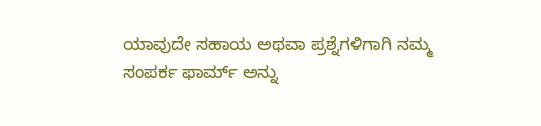ಯಾವುದೇ ಸಹಾಯ ಅಥವಾ ಪ್ರಶ್ನೆಗಳಿಗಾಗಿ ನಮ್ಮ ಸಂಪರ್ಕ ಫಾರ್ಮ್ ಅನ್ನು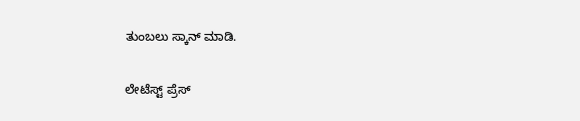ತುಂಬಲು ಸ್ಕಾನ್ ಮಾಡಿ.

ಲೇಟೆಸ್ಟ್ ಪ್ರೆಸ್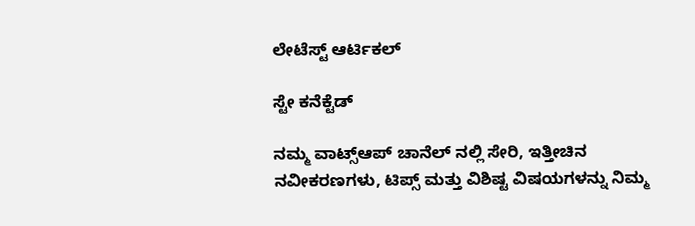ಲೇಟೆಸ್ಟ್ ಆರ್ಟಿಕಲ್

ಸ್ಟೇ ಕನೆಕ್ಟೆಡ್

ನಮ್ಮ ವಾಟ್ಸ್‌ಆಪ್ ಚಾನೆಲ್‌ ನಲ್ಲಿ ಸೇರಿ, ಇತ್ತೀಚಿನ ನವೀಕರಣಗಳು, ಟಿಪ್ಸ್‌ ಮತ್ತು ವಿಶಿಷ್ಟ ವಿಷಯಗಳನ್ನು ನಿಮ್ಮ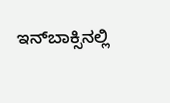ಇನ್‌ಬಾಕ್ಸಿನಲ್ಲಿ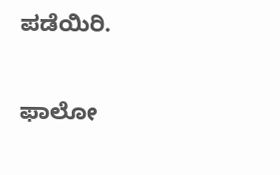ಪಡೆಯಿರಿ.

ಫಾಲೋ